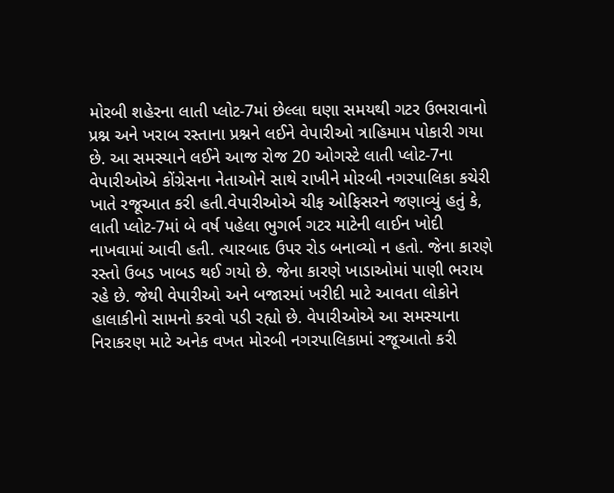મોરબી શહેરના લાતી પ્લોટ-7માં છેલ્લા ઘણા સમયથી ગટર ઉભરાવાનો પ્રશ્ન અને ખરાબ રસ્તાના પ્રશ્નને લઈને વેપારીઓ ત્રાહિમામ પોકારી ગયા છે. આ સમસ્યાને લઈને આજ રોજ 20 ઓગસ્ટે લાતી પ્લોટ-7ના વેપારીઓએ કોંગ્રેસના નેતાઓને સાથે રાખીને મોરબી નગરપાલિકા કચેરી ખાતે રજૂઆત કરી હતી.વેપારીઓએ ચીફ ઓફિસરને જણાવ્યું હતું કે, લાતી પ્લોટ-7માં બે વર્ષ પહેલા ભુગર્ભ ગટર માટેની લાઈન ખોદી નાખવામાં આવી હતી. ત્યારબાદ ઉપર રોડ બનાવ્યો ન હતો. જેના કારણે રસ્તો ઉબડ ખાબડ થઈ ગયો છે. જેના કારણે ખાડાઓમાં પાણી ભરાય રહે છે. જેથી વેપારીઓ અને બજારમાં ખરીદી માટે આવતા લોકોને હાલાકીનો સામનો કરવો પડી રહ્યો છે. વેપારીઓએ આ સમસ્યાના નિરાકરણ માટે અનેક વખત મોરબી નગરપાલિકામાં રજૂઆતો કરી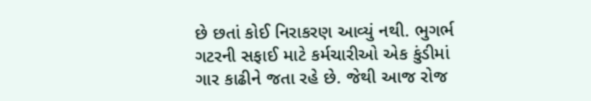છે છતાં કોઈ નિરાકરણ આવ્યું નથી. ભુગર્ભ ગટરની સફાઈ માટે કર્મચારીઓ એક કુંડીમાં ગાર કાઢીને જતા રહે છે. જેથી આજ રોજ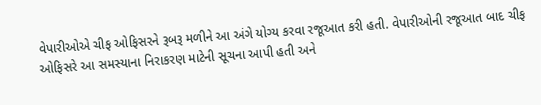વેપારીઓએ ચીફ ઓફિસરને રૂબરૂ મળીને આ અંગે યોગ્ય કરવા રજૂઆત કરી હતી. વેપારીઓની રજૂઆત બાદ ચીફ ઓફિસરે આ સમસ્યાના નિરાકરણ માટેની સૂચના આપી હતી અને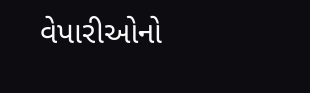વેપારીઓનો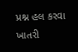પ્રશ્ન હલ કરવા ખાતરી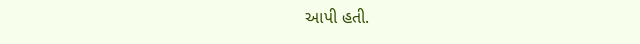આપી હતી.